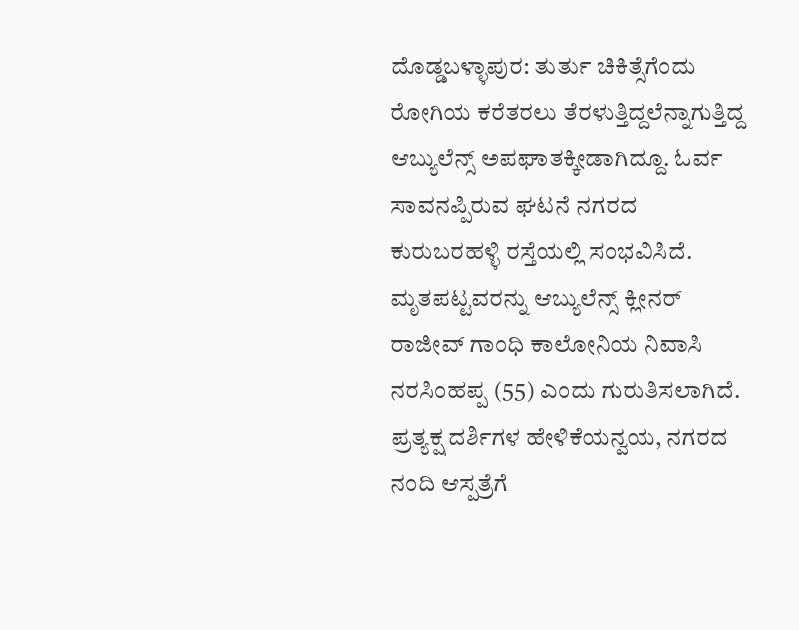ದೊಡ್ಡಬಳ್ಳಾಪುರ: ತುರ್ತು ಚಿಕಿತ್ಸೆಗೆಂದು ರೋಗಿಯ ಕರೆತರಲು ತೆರಳುತ್ತಿದ್ದಲೆನ್ನಾಗುತ್ತಿದ್ದ ಆಬ್ಯುಲೆನ್ಸ್ ಅಪಘಾತಕ್ಕೀಡಾಗಿದ್ದೂ. ಓರ್ವ ಸಾವನಪ್ಪಿರುವ ಘಟನೆ ನಗರದ ಕುರುಬರಹಳ್ಳಿ ರಸ್ತೆಯಲ್ಲಿ ಸಂಭವಿಸಿದೆ.
ಮೃತಪಟ್ಟವರನ್ನು ಆಬ್ಯುಲೆನ್ಸ್ ಕ್ಲೀನರ್ ರಾಜೀವ್ ಗಾಂಧಿ ಕಾಲೋನಿಯ ನಿವಾಸಿ ನರಸಿಂಹಪ್ಪ (55) ಎಂದು ಗುರುತಿಸಲಾಗಿದೆ.
ಪ್ರತ್ಯಕ್ಷ ದರ್ಶಿಗಳ ಹೇಳಿಕೆಯನ್ವಯ, ನಗರದ ನಂದಿ ಆಸ್ಪತ್ರೆಗೆ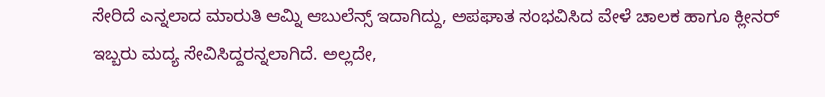ಸೇರಿದೆ ಎನ್ನಲಾದ ಮಾರುತಿ ಆಮ್ನಿ ಆಬುಲೆನ್ಸ್ ಇದಾಗಿದ್ದು, ಅಪಘಾತ ಸಂಭವಿಸಿದ ವೇಳೆ ಚಾಲಕ ಹಾಗೂ ಕ್ಲೀನರ್ ಇಬ್ಬರು ಮದ್ಯ ಸೇವಿಸಿದ್ದರನ್ನಲಾಗಿದೆ. ಅಲ್ಲದೇ,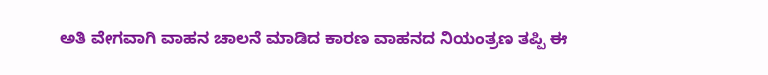ಅತಿ ವೇಗವಾಗಿ ವಾಹನ ಚಾಲನೆ ಮಾಡಿದ ಕಾರಣ ವಾಹನದ ನಿಯಂತ್ರಣ ತಪ್ಪಿ ಈ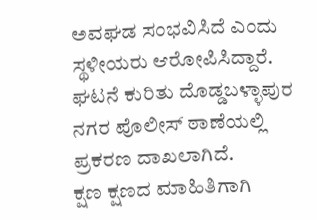ಅವಘಡ ಸಂಭವಿಸಿದೆ ಎಂದು ಸ್ಥಳೀಯರು ಆರೋಪಿಸಿದ್ದಾರೆ.
ಘಟನೆ ಕುರಿತು ದೊಡ್ಡಬಳ್ಳಾಪುರ ನಗರ ಪೊಲೀಸ್ ಠಾಣೆಯಲ್ಲಿ ಪ್ರಕರಣ ದಾಖಲಾಗಿದೆ.
ಕ್ಷಣ ಕ್ಷಣದ ಮಾಹಿತಿಗಾಗಿ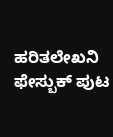ಹರಿತಲೇಖನಿ ಫೇಸ್ಬುಕ್ ಪುಟ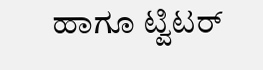ಹಾಗೂ ಟ್ವಿಟರ್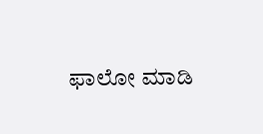ಫಾಲೋ ಮಾಡಿ